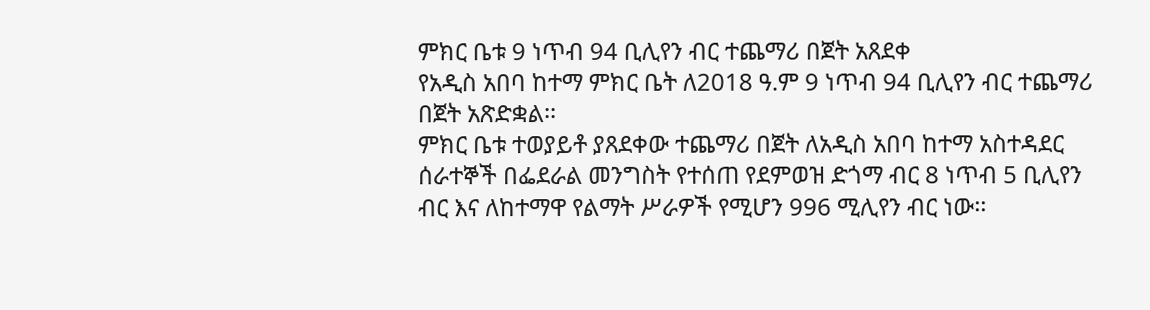ምክር ቤቱ 9 ነጥብ 94 ቢሊየን ብር ተጨማሪ በጀት አጸደቀ
የአዲስ አበባ ከተማ ምክር ቤት ለ2018 ዓ.ም 9 ነጥብ 94 ቢሊየን ብር ተጨማሪ በጀት አጽድቋል፡፡
ምክር ቤቱ ተወያይቶ ያጸደቀው ተጨማሪ በጀት ለአዲስ አበባ ከተማ አስተዳደር ሰራተኞች በፌደራል መንግስት የተሰጠ የደምወዝ ድጎማ ብር 8 ነጥብ 5 ቢሊየን ብር እና ለከተማዋ የልማት ሥራዎች የሚሆን 996 ሚሊየን ብር ነው፡፡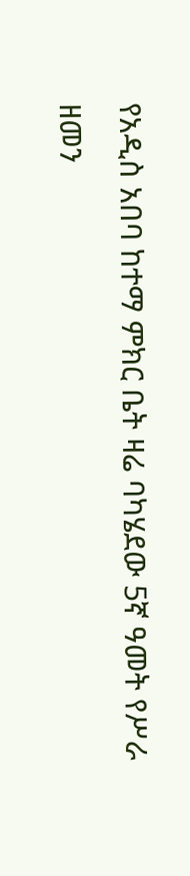የአዲስ አበባ ከተማ ምክር ቤት ዛሬ ባካሄደው 5ኛ ዓመት የሥራ ዘመን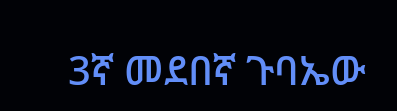3ኛ መደበኛ ጉባኤው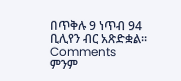በጥቅሉ 9 ነጥብ 94 ቢሊየን ብር አጽድቋል፡፡
Comments
ምንም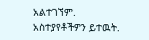አልተገኘም.
አስተያየቶችዎን ይተዉት.